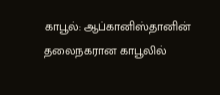காபூல்: ஆப்கானிஸ்தானின் தலைநகரான காபூலில்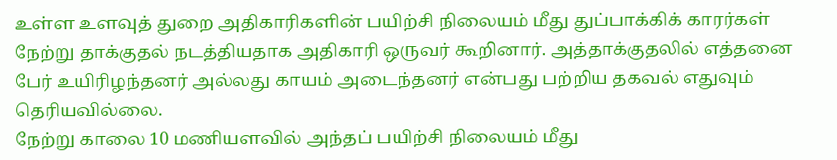உள்ள உளவுத் துறை அதிகாரிகளின் பயிற்சி நிலையம் மீது துப்பாக்கிக் காரர்கள் நேற்று தாக்குதல் நடத்தியதாக அதிகாரி ஒருவர் கூறினார். அத்தாக்குதலில் எத்தனை பேர் உயிரிழந்தனர் அல்லது காயம் அடைந்தனர் என்பது பற்றிய தகவல் எதுவும் தெரியவில்லை.
நேற்று காலை 10 மணியளவில் அந்தப் பயிற்சி நிலையம் மீது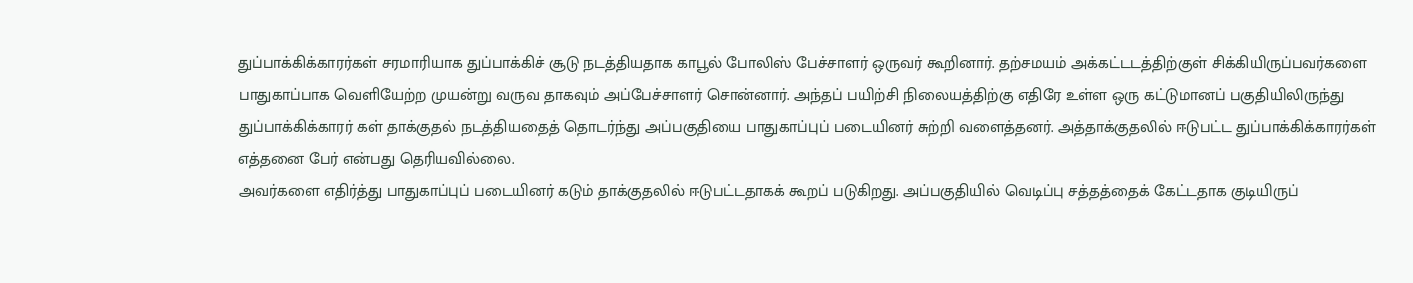துப்பாக்கிக்காரர்கள் சரமாரியாக துப்பாக்கிச் சூடு நடத்தியதாக காபூல் போலிஸ் பேச்சாளர் ஒருவர் கூறினார். தற்சமயம் அக்கட்டடத்திற்குள் சிக்கியிருப்பவர்களை பாதுகாப்பாக வெளியேற்ற முயன்று வருவ தாகவும் அப்பேச்சாளர் சொன்னார். அந்தப் பயிற்சி நிலையத்திற்கு எதிரே உள்ள ஒரு கட்டுமானப் பகுதியிலிருந்து துப்பாக்கிக்காரர் கள் தாக்குதல் நடத்தியதைத் தொடர்ந்து அப்பகுதியை பாதுகாப்புப் படையினர் சுற்றி வளைத்தனர். அத்தாக்குதலில் ஈடுபட்ட துப்பாக்கிக்காரர்கள் எத்தனை பேர் என்பது தெரியவில்லை.
அவர்களை எதிர்த்து பாதுகாப்புப் படையினர் கடும் தாக்குதலில் ஈடுபட்டதாகக் கூறப் படுகிறது. அப்பகுதியில் வெடிப்பு சத்தத்தைக் கேட்டதாக குடியிருப்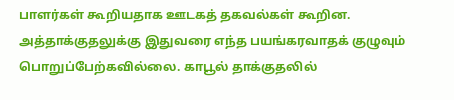பாளர்கள் கூறியதாக ஊடகத் தகவல்கள் கூறின. அத்தாக்குதலுக்கு இதுவரை எந்த பயங்கரவாதக் குழுவும் பொறுப்பேற்கவில்லை. காபூல் தாக்குதலில்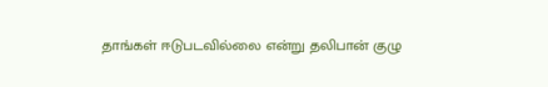தாங்கள் ஈடுபடவில்லை என்று தலிபான் குழு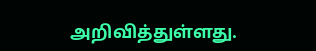அறிவித்துள்ளது.